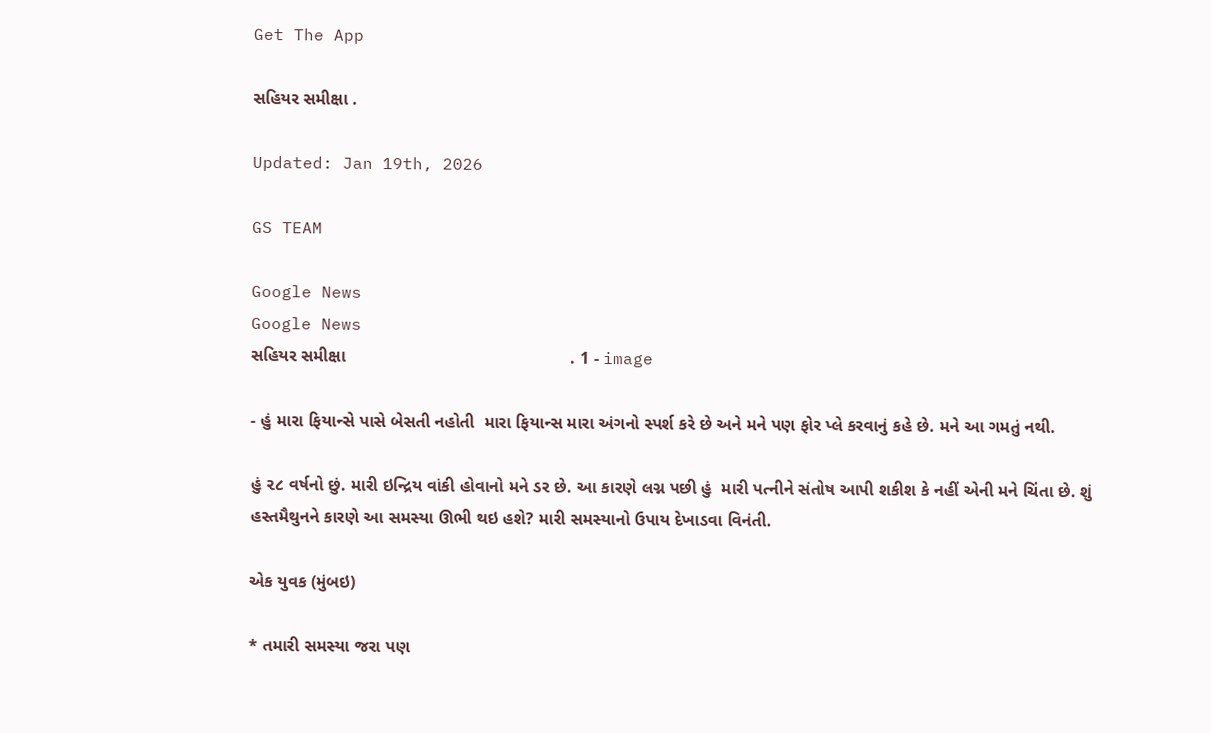Get The App

સહિયર સમીક્ષા .

Updated: Jan 19th, 2026

GS TEAM

Google News
Google News
સહિયર સમીક્ષા                                               . 1 - image

- હું મારા ફિયાન્સે પાસે બેસતી નહોતી  મારા ફિયાન્સ મારા અંગનો સ્પર્શ કરે છે અને મને પણ ફોર પ્લે કરવાનું કહે છે. મને આ ગમતું નથી.

હું ૨૮ વર્ષનો છું. મારી ઇન્દ્રિય વાંકી હોવાનો મને ડર છે. આ કારણે લગ્ન પછી હું  મારી પત્નીને સંતોષ આપી શકીશ કે નહીં એની મને ચિંતા છે. શું હસ્તમૈથુનને કારણે આ સમસ્યા ઊભી થઇ હશે? મારી સમસ્યાનો ઉપાય દેખાડવા વિનંતી.

એક યુવક (મુંબઇ)

* તમારી સમસ્યા જરા પણ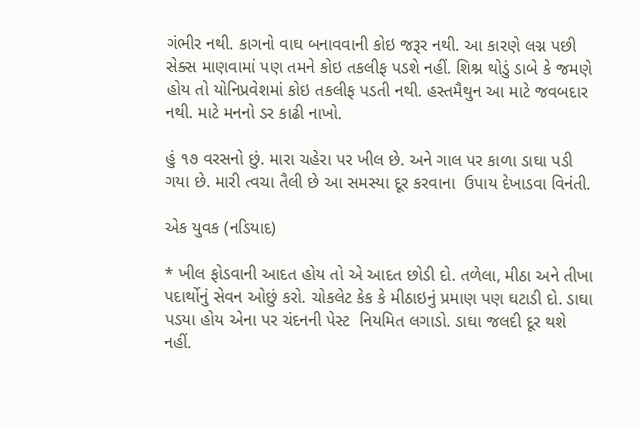ગંભીર નથી. કાગનો વાઘ બનાવવાની કોઇ જરૂર નથી. આ કારણે લગ્ન પછી સેક્સ માણવામાં પણ તમને કોઇ તકલીફ પડશે નહીં. શિશ્ન થોડું ડાબે કે જમણે હોય તો યોનિપ્રવેશમાં કોઇ તકલીફ પડતી નથી. હસ્તમૈથુન આ માટે જવબદાર નથી. માટે મનનો ડર કાઢી નાખો.

હું ૧૭ વરસનો છું. મારા ચહેરા પર ખીલ છે. અને ગાલ પર કાળા ડાઘા પડી ગયા છે. મારી ત્વચા તૈલી છે આ સમસ્યા દૂર કરવાના  ઉપાય દેખાડવા વિનંતી.

એક યુવક (નડિયાદ)

* ખીલ ફોડવાની આદત હોય તો એ આદત છોડી દો. તળેલા, મીઠા અને તીખા પદાર્થોનું સેવન ઓછું કરો. ચોકલેટ કેક કે મીઠાઇનું પ્રમાણ પણ ઘટાડી દો. ડાઘા પડયા હોય એના પર ચંદનની પેસ્ટ  નિયમિત લગાડો. ડાઘા જલદી દૂર થશે નહીં.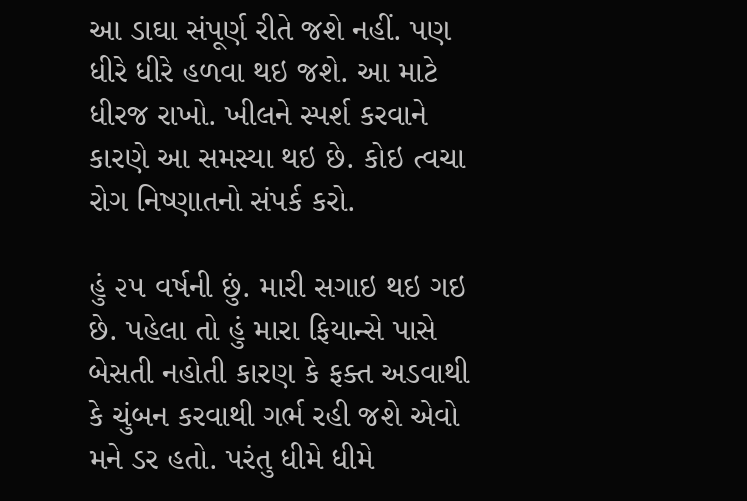આ ડાઘા સંપૂર્ણ રીતે જશે નહીં. પણ ધીરે ધીરે હળવા થઇ જશે. આ માટે ધીરજ રાખો. ખીલને સ્પર્શ કરવાને કારણે આ સમસ્યા થઇ છે. કોઇ ત્વચા રોગ નિષ્ણાતનો સંપર્ક કરો.

હું ૨૫ વર્ષની છું. મારી સગાઇ થઇ ગઇ છે. પહેલા તો હું મારા ફિયાન્સે પાસે બેસતી નહોતી કારણ કે ફક્ત અડવાથી કે ચુંબન કરવાથી ગર્ભ રહી જશે એવો મને ડર હતો. પરંતુ ધીમે ધીમે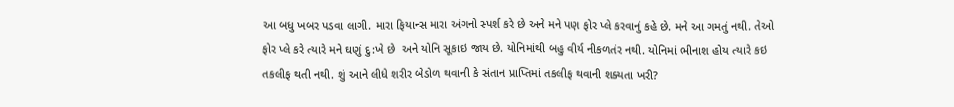આ બધુ ખબર પડવા લાગી. મારા ફિયાન્સ મારા અંગનો સ્પર્શ કરે છે અને મને પણ ફોર પ્લે કરવાનું કહે છે. મને આ ગમતું નથી. તેઓ ફોર પ્લે કરે ત્યારે મને ઘણું દુ:ખે છે  અને યોનિ સૂકાઇ જાય છે. યોનિમાંથી બહુ વીર્ય નીકળતંર નથી. યોનિમાં ભીનાશ હોય ત્યારે કઇ તકલીફ થતી નથી. શું આને લીધે શરીર બેડોળ થવાની કે સંતાન પ્રાપ્તિમાં તકલીફ થવાની શક્યતા ખરી?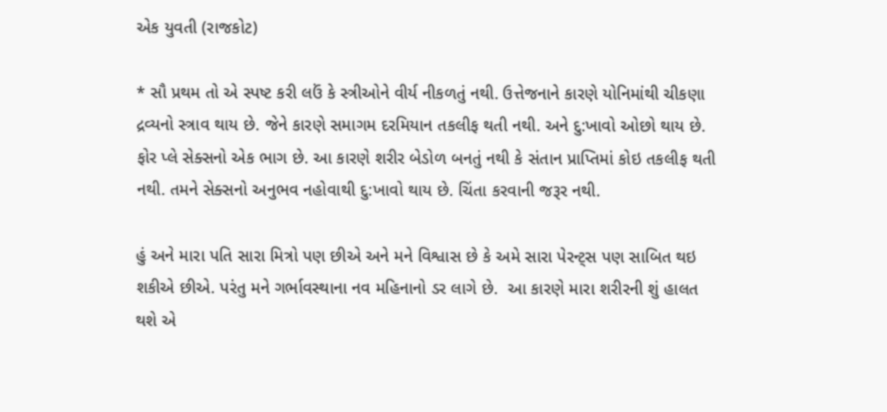એક યુવતી (રાજકોટ)

* સૌ પ્રથમ તો એ સ્પષ્ટ કરી લઉં કે સ્ત્રીઓને વીર્ય નીકળતું નથી. ઉત્તેજનાને કારણે યોનિમાંથી ચીકણા દ્રવ્યનો સ્ત્રાવ થાય છે. જેને કારણે સમાગમ દરમિયાન તકલીફ થતી નથી. અને દુ:ખાવો ઓછો થાય છે. ફોર પ્લે સેક્સનો એક ભાગ છે. આ કારણે શરીર બેડોળ બનતું નથી કે સંતાન પ્રાપ્તિમાં કોઇ તકલીફ થતી નથી. તમને સેક્સનો અનુભવ નહોવાથી દુ:ખાવો થાય છે. ચિંતા કરવાની જરૂર નથી.

હું અને મારા પતિ સારા મિત્રો પણ છીએ અને મને વિશ્વાસ છે કે અમે સારા પેરન્ટ્સ પણ સાબિત થઇ શકીએ છીએ. પરંતુ મને ગર્ભાવસ્થાના નવ મહિનાનો ડર લાગે છે.  આ કારણે મારા શરીરની શું હાલત થશે એ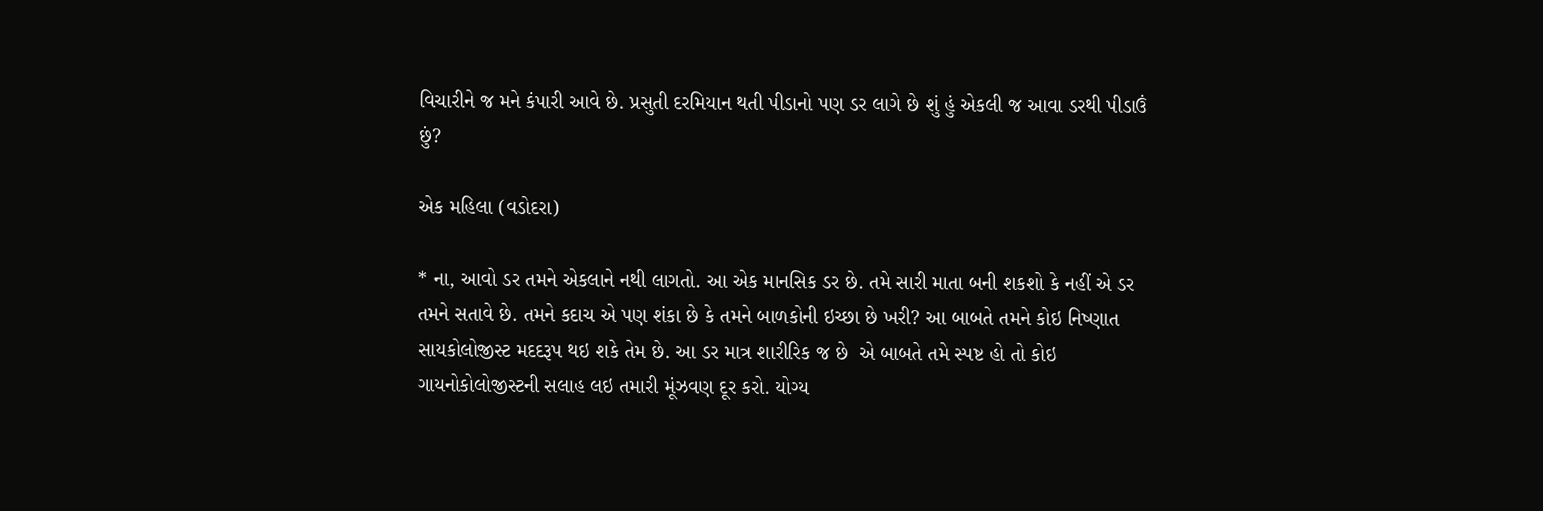વિચારીને જ મને કંપારી આવે છે. પ્રસુતી દરમિયાન થતી પીડાનો પણ ડર લાગે છે શું હું એકલી જ આવા ડરથી પીડાઉં છું?

એક મહિલા (વડોદરા)

* ના, આવો ડર તમને એકલાને નથી લાગતો. આ એક માનસિક ડર છે. તમે સારી માતા બની શકશો કે નહીં એ ડર તમને સતાવે છે. તમને કદાચ એ પણ શંકા છે કે તમને બાળકોની ઇચ્છા છે ખરી? આ બાબતે તમને કોઇ નિષ્ણાત સાયકોલોજીસ્ટ મદદરૂપ થઇ શકે તેમ છે. આ ડર માત્ર શારીરિક જ છે  એ બાબતે તમે સ્પષ્ટ હો તો કોઇ ગાયનોકોલોજીસ્ટની સલાહ લઇ તમારી મૂંઝવણ દૂર કરો. યોગ્ય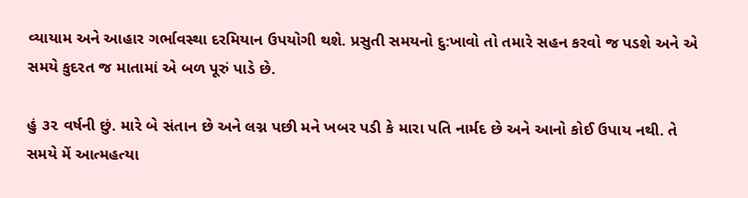વ્યાયામ અને આહાર ગર્ભાવસ્થા દરમિયાન ઉપયોગી થશે. પ્રસુતી સમયનો દુ:ખાવો તો તમારે સહન કરવો જ પડશે અને એ સમયે કુદરત જ માતામાં એ બળ પૂરું પાડે છે.

હું ૩૨ વર્ષની છું. મારે બે સંતાન છે અને લગ્ન પછી મને ખબર પડી કે મારા પતિ નાર્મદ છે અને આનો કોઈ ઉપાય નથી. તે સમયે મેં આત્મહત્યા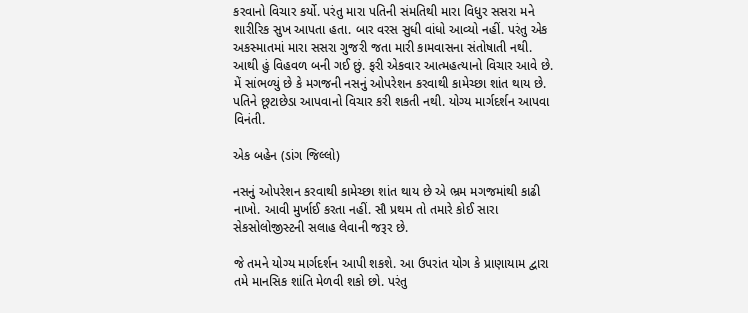કરવાનો વિચાર કર્યો. પરંતુ મારા પતિની સંમતિથી મારા વિધુર સસરા મને શારીરિક સુખ આપતા હતા. બાર વરસ સુધી વાંધો આવ્યો નહીં. પરંતુ એક અકસ્માતમાં મારા સસરા ગુજરી જતા મારી કામવાસના સંતોષાતી નથી. આથી હું વિહવળ બની ગઈ છું. ફરી એકવાર આત્મહત્યાનો વિચાર આવે છે. મેં સાંભળ્યું છે કે મગજની નસનું ઓપરેશન કરવાથી કામેચ્છા શાંત થાય છે. પતિને છૂટાછેડા આપવાનો વિચાર કરી શકતી નથી. યોગ્ય માર્ગદર્શન આપવા વિનંતી.

એક બહેન (ડાંગ જિલ્લો)

નસનું ઓપરેશન કરવાથી કામેચ્છા શાંત થાય છે એ ભ્રમ મગજમાંથી કાઢી નાખો. આવી મુર્ખાઈ કરતા નહીં. સૌ પ્રથમ તો તમારે કોઈ સારા સેકસોલોજીસ્ટની સલાહ લેવાની જરૂર છે.

જે તમને યોગ્ય માર્ગદર્શન આપી શકશે. આ ઉપરાંત યોગ કે પ્રાણાયામ દ્વારા તમે માનસિક શાંતિ મેળવી શકો છો. પરંતુ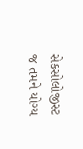સેકસોલોજીસ્ટ જ તમને યોગ્ય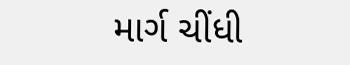માર્ગ ચીંધી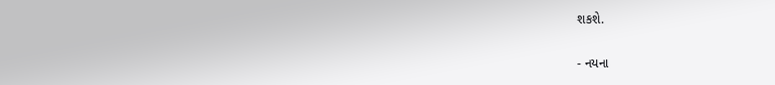શકશે.

- નયના